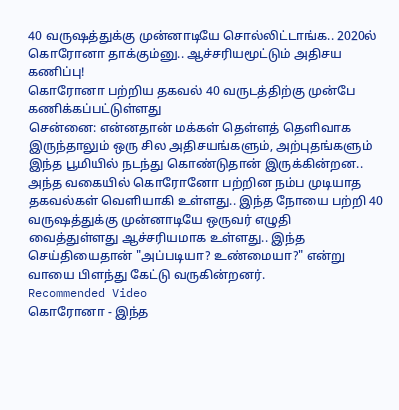40 வருஷத்துக்கு முன்னாடியே சொல்லிட்டாங்க.. 2020ல் கொரோனா தாக்கும்னு.. ஆச்சரியமூட்டும் அதிசய கணிப்பு!
கொரோனா பற்றிய தகவல் 40 வருடத்திற்கு முன்பே கணிக்கப்பட்டுள்ளது
சென்னை: என்னதான் மக்கள் தெள்ளத் தெளிவாக இருந்தாலும் ஒரு சில அதிசயங்களும், அற்புதங்களும் இந்த பூமியில் நடந்து கொண்டுதான் இருக்கின்றன.. அந்த வகையில் கொரோனோ பற்றின நம்ப முடியாத தகவல்கள் வெளியாகி உள்ளது.. இந்த நோயை பற்றி 40 வருஷத்துக்கு முன்னாடியே ஒருவர் எழுதி வைத்துள்ளது ஆச்சரியமாக உள்ளது.. இந்த செய்தியைதான் "அப்படியா? உண்மையா?" என்று வாயை பிளந்து கேட்டு வருகின்றனர்.
Recommended Video
கொரோனா - இந்த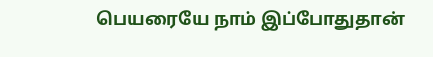பெயரையே நாம் இப்போதுதான்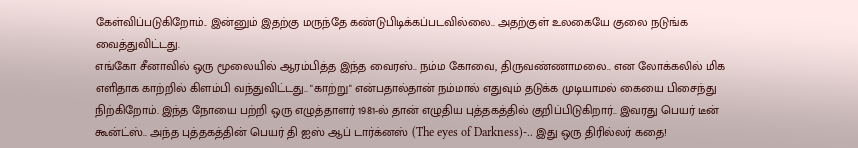கேள்விப்படுகிறோம்.. இன்னும் இதற்கு மருந்தே கண்டுபிடிக்கப்படவில்லை.. அதற்குள் உலகையே குலை நடுங்க வைத்துவிட்டது.
எங்கோ சீனாவில் ஒரு மூலையில் ஆரம்பித்த இந்த வைரஸ்.. நம்ம கோவை, திருவண்ணாமலை.. என லோக்கலில் மிக எளிதாக காற்றில் கிளம்பி வந்துவிட்டது.. "காற்று" என்பதால்தான் நம்மால் எதுவும் தடுக்க முடியாமல் கையை பிசைந்து நிற்கிறோம். இந்த நோயை பற்றி ஒரு எழுத்தாளர் 1981-ல் தான் எழுதிய புத்தகத்தில் குறிப்பிடுகிறார்.. இவரது பெயர் டீன் கூன்ட்ஸ்.. அந்த புத்தகத்தின் பெயர் தி ஐஸ் ஆப் டார்க்னஸ் (The eyes of Darkness)-.. இது ஒரு திரில்லர் கதை!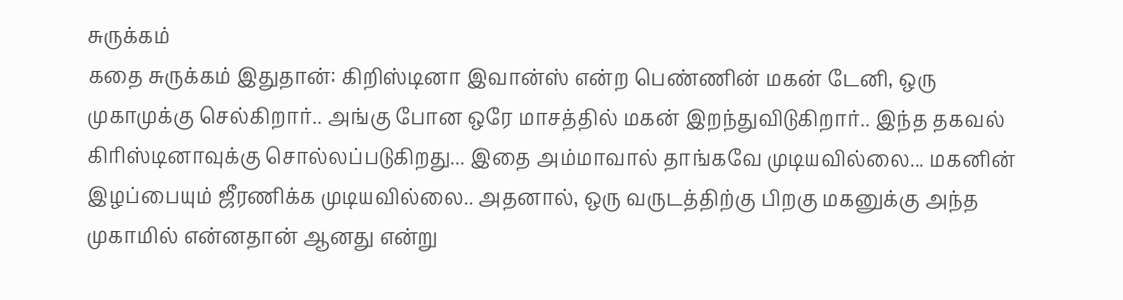சுருக்கம்
கதை சுருக்கம் இதுதான்: கிறிஸ்டினா இவான்ஸ் என்ற பெண்ணின் மகன் டேனி, ஒரு முகாமுக்கு செல்கிறார்.. அங்கு போன ஒரே மாசத்தில் மகன் இறந்துவிடுகிறார்.. இந்த தகவல் கிரிஸ்டினாவுக்கு சொல்லப்படுகிறது... இதை அம்மாவால் தாங்கவே முடியவில்லை... மகனின் இழப்பையும் ஜீரணிக்க முடியவில்லை.. அதனால், ஒரு வருடத்திற்கு பிறகு மகனுக்கு அந்த முகாமில் என்னதான் ஆனது என்று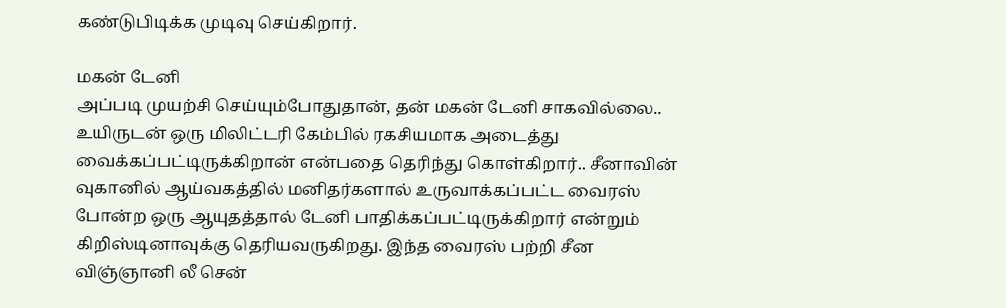கண்டுபிடிக்க முடிவு செய்கிறார்.

மகன் டேனி
அப்படி முயற்சி செய்யும்போதுதான், தன் மகன் டேனி சாகவில்லை.. உயிருடன் ஒரு மிலிட்டரி கேம்பில் ரகசியமாக அடைத்து வைக்கப்பட்டிருக்கிறான் என்பதை தெரிந்து கொள்கிறார்.. சீனாவின் வுகானில் ஆய்வகத்தில் மனிதர்களால் உருவாக்கப்பட்ட வைரஸ் போன்ற ஒரு ஆயுதத்தால் டேனி பாதிக்கப்பட்டிருக்கிறார் என்றும் கிறிஸ்டினாவுக்கு தெரியவருகிறது. இந்த வைரஸ் பற்றி சீன விஞ்ஞானி லீ சென்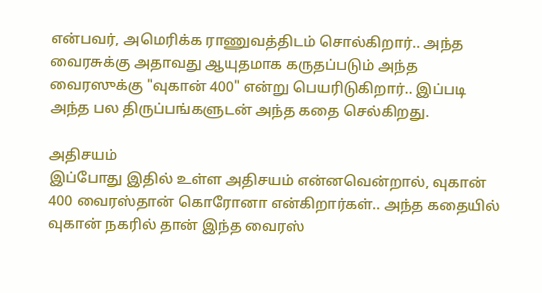என்பவர், அமெரிக்க ராணுவத்திடம் சொல்கிறார்.. அந்த வைரசுக்கு அதாவது ஆயுதமாக கருதப்படும் அந்த வைரஸுக்கு "வுகான் 400" என்று பெயரிடுகிறார்.. இப்படி அந்த பல திருப்பங்களுடன் அந்த கதை செல்கிறது.

அதிசயம்
இப்போது இதில் உள்ள அதிசயம் என்னவென்றால், வுகான் 400 வைரஸ்தான் கொரோனா என்கிறார்கள்.. அந்த கதையில் வுகான் நகரில் தான் இந்த வைரஸ்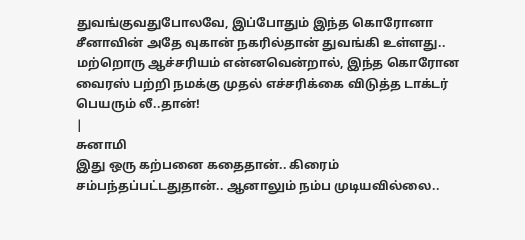துவங்குவதுபோலவே, இப்போதும் இந்த கொரோனா சீனாவின் அதே வுகான் நகரில்தான் துவங்கி உள்ளது.. மற்றொரு ஆச்சரியம் என்னவென்றால், இந்த கொரோன வைரஸ் பற்றி நமக்கு முதல் எச்சரிக்கை விடுத்த டாக்டர் பெயரும் லீ..தான்!
|
சுனாமி
இது ஒரு கற்பனை கதைதான்.. கிரைம் சம்பந்தப்பட்டதுதான்.. ஆனாலும் நம்ப முடியவில்லை..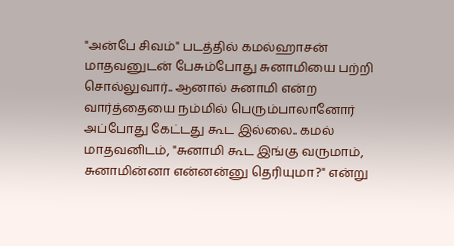"அன்பே சிவம்" படத்தில் கமல்ஹாசன் மாதவனுடன் பேசும்போது சுனாமியை பற்றி சொல்லுவார்.. ஆனால் சுனாமி என்ற வார்த்தையை நம்மில் பெரும்பாலானோர் அப்போது கேட்டது கூட இல்லை.. கமல் மாதவனிடம், "சுனாமி கூட இங்கு வருமாம், சுனாமின்னா என்னன்னு தெரியுமா?" என்று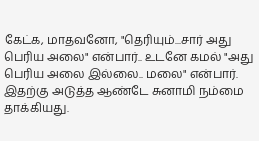கேட்க, மாதவனோ, "தெரியும்...சார் அது பெரிய அலை" என்பார்.. உடனே கமல் "அது பெரிய அலை இல்லை.. மலை" என்பார். இதற்கு அடுத்த ஆண்டே சுனாமி நம்மை தாக்கியது.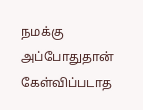நமக்கு அப்போதுதான் கேள்விப்படாத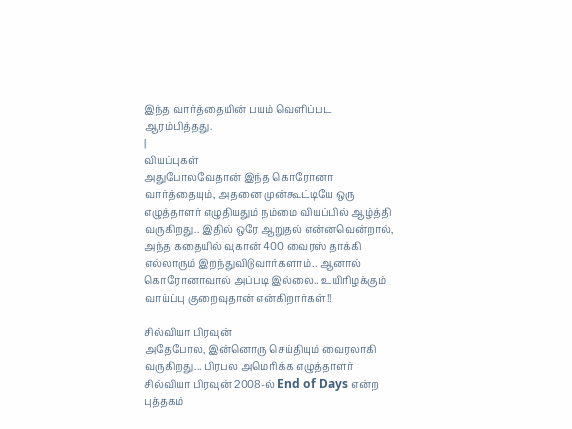இந்த வார்த்தையின் பயம் வெளிப்பட ஆரம்பித்தது.
|
வியப்புகள்
அதுபோலவேதான் இந்த கொரோனா வார்த்தையும், அதனை முன்கூட்டியே ஒரு எழுத்தாளர் எழுதியதும் நம்மை வியப்பில் ஆழ்த்தி வருகிறது.. இதில் ஒரே ஆறுதல் என்னவென்றால், அந்த கதையில் வுகான் 400 வைரஸ் தாக்கி எல்லாரும் இறந்துவிடுவார்களாம்.. ஆனால் கொரோனாவால் அப்படி இல்லை.. உயிரிழக்கும் வாய்ப்பு குறைவுதான் என்கிறார்கள்!!

சில்வியா பிரவுன்
அதேபோல, இன்னொரு செய்தியும் வைரலாகி வருகிறது... பிரபல அமெரிக்க எழுத்தாளர் சில்வியா பிரவுன் 2008-ல் End of Days என்ற புத்தகம்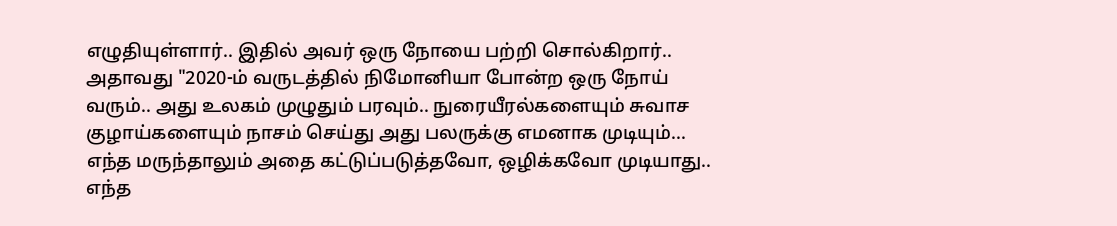எழுதியுள்ளார்.. இதில் அவர் ஒரு நோயை பற்றி சொல்கிறார்.. அதாவது "2020-ம் வருடத்தில் நிமோனியா போன்ற ஒரு நோய் வரும்.. அது உலகம் முழுதும் பரவும்.. நுரையீரல்களையும் சுவாச குழாய்களையும் நாசம் செய்து அது பலருக்கு எமனாக முடியும்... எந்த மருந்தாலும் அதை கட்டுப்படுத்தவோ, ஒழிக்கவோ முடியாது.. எந்த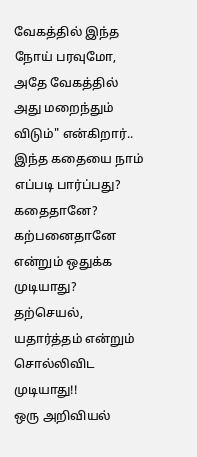வேகத்தில் இந்த நோய் பரவுமோ, அதே வேகத்தில் அது மறைந்தும் விடும்" என்கிறார்.. இந்த கதையை நாம் எப்படி பார்ப்பது? கதைதானே? கற்பனைதானே என்றும் ஒதுக்க முடியாது? தற்செயல், யதார்த்தம் என்றும் சொல்லிவிட முடியாது!!
ஒரு அறிவியல்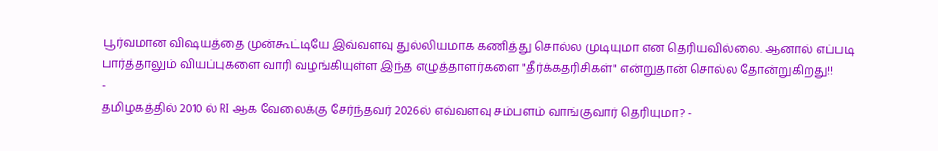பூர்வமான விஷயத்தை முன்கூட்டியே இவ்வளவு துல்லியமாக கணித்து சொல்ல முடியுமா என தெரியவில்லை. ஆனால் எப்படி பார்த்தாலும் வியப்புகளை வாரி வழங்கியுள்ள இந்த எழுத்தாளர்களை "தீர்க்கதரிசிகள்" என்றுதான் சொல்ல தோன்றுகிறது!!
-
தமிழகத்தில் 2010 ல் RI ஆக வேலைக்கு சேர்ந்தவர் 2026ல் எவ்வளவு சம்பளம் வாங்குவார் தெரியுமா? -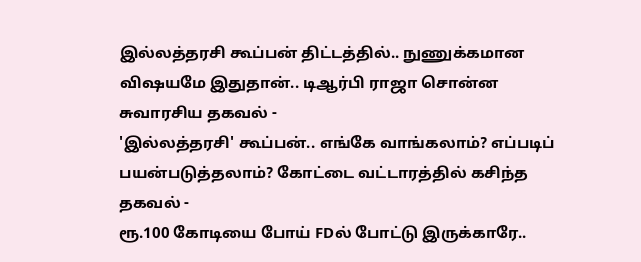இல்லத்தரசி கூப்பன் திட்டத்தில்.. நுணுக்கமான விஷயமே இதுதான்.. டிஆர்பி ராஜா சொன்ன சுவாரசிய தகவல் -
'இல்லத்தரசி' கூப்பன்.. எங்கே வாங்கலாம்? எப்படிப் பயன்படுத்தலாம்? கோட்டை வட்டாரத்தில் கசிந்த தகவல் -
ரூ.100 கோடியை போய் FDல் போட்டு இருக்காரே..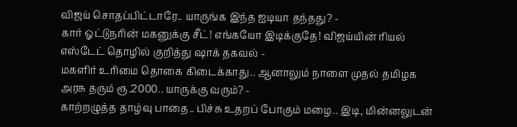விஜய் சொதப்பிட்டாரே.. யாருங்க இந்த ஐடியா தந்தது? -
கார் ஓட்டுநரின் மகனுக்கு சீட்! எங்கயோ இடிக்குதே! விஜய்யின் ரியல் எஸ்டேட் தொழில் குறித்து ஷாக் தகவல் -
மகளிர் உரிமை தொகை கிடைக்காது.. ஆனாலும் நாளை முதல் தமிழக அரசு தரும் ரூ.2000.. யாருக்கு வரும்? -
காற்றழுத்த தாழ்வு பாதை.. பிச்சு உதறப் போகும் மழை.. இடி, மின்னலுடன்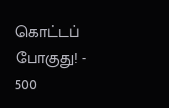கொட்டப் போகுது! -
500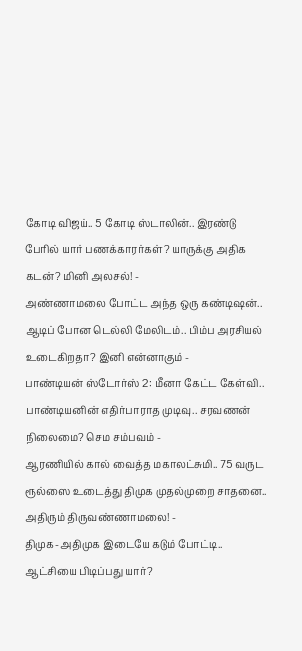கோடி விஜய்.. 5 கோடி ஸ்டாலின்.. இரண்டு பேரில் யார் பணக்காரர்கள்? யாருக்கு அதிக கடன்? மினி அலசல்! -
அண்ணாமலை போட்ட அந்த ஒரு கண்டிஷன்.. ஆடிப் போன டெல்லி மேலிடம்.. பிம்ப அரசியல் உடைகிறதா? இனி என்னாகும் -
பாண்டியன் ஸ்டோர்ஸ் 2: மீனா கேட்ட கேள்வி.. பாண்டியனின் எதிர்பாராத முடிவு.. சரவணன் நிலைமை? செம சம்பவம் -
ஆரணியில் கால் வைத்த மகாலட்சுமி.. 75 வருட ரூல்ஸை உடைத்து திமுக முதல்முறை சாதனை.. அதிரும் திருவண்ணாமலை! -
திமுக-அதிமுக இடையே கடும் போட்டி.. ஆட்சியை பிடிப்பது யார்?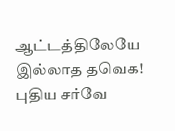ஆட்டத்திலேயே இல்லாத தவெக! புதிய சர்வே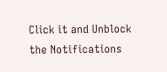Click it and Unblock the Notifications